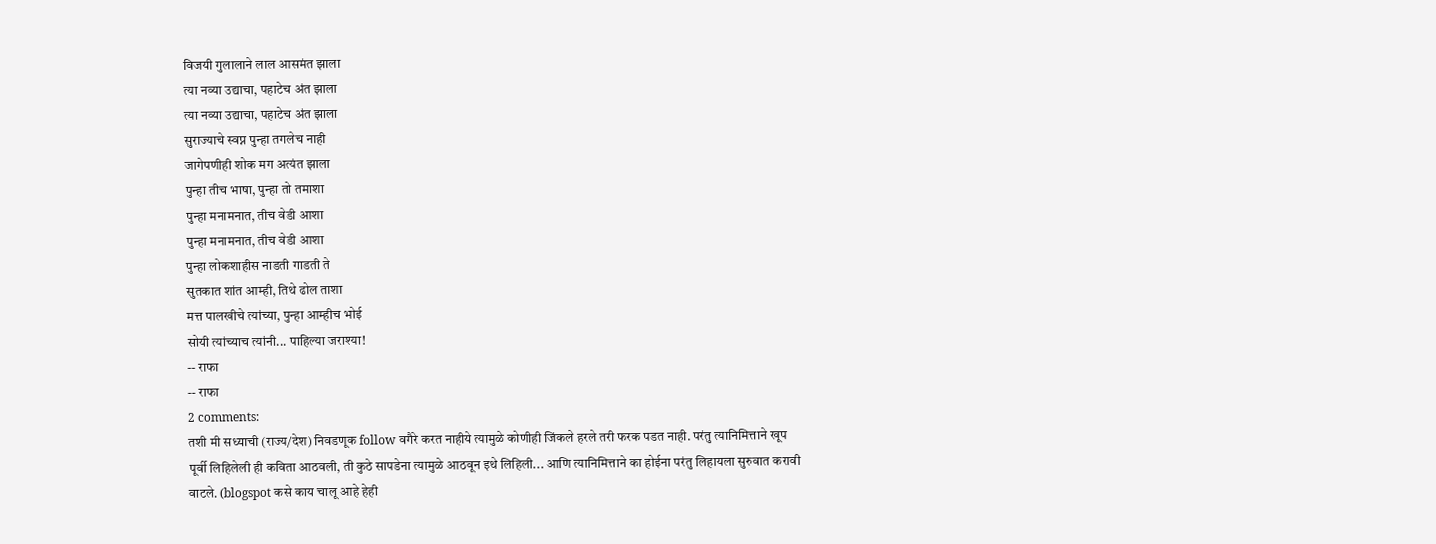विजयी गुलालाने लाल आसमंत झाला
त्या नव्या उद्याचा, पहाटेच अंत झाला
त्या नव्या उद्याचा, पहाटेच अंत झाला
सुराज्याचे स्वप्न पुन्हा तगलेच नाही
जागेपणीही शोक मग अत्यंत झाला
पुन्हा तीच भाषा, पुन्हा तो तमाशा
पुन्हा मनामनात, तीच वेडी आशा
पुन्हा मनामनात, तीच वेडी आशा
पुन्हा लोकशाहीस नाडती गाडती ते
सुतकात शांत आम्ही, तिथे ढोल ताशा
मत्त पालखीचे त्यांच्या, पुन्हा आम्हीच भोई
सोयी त्यांच्याच त्यांनी... पाहिल्या जराश्या!
-- राफा
-- राफा
2 comments:
तशी मी सध्याची (राज्य/देश) निवडणूक follow वगैरे करत नाहीये त्यामुळे कोणीही जिंकले हरले तरी फरक पडत नाही. परंतु त्यानिमित्ताने खूप पूर्वी लिहिलेली ही कविता आठवली, ती कुठे सापडेना त्यामुळे आठवून इथे लिहिली... आणि त्यानिमित्ताने का होईना परंतु लिहायला सुरुवात करावी वाटले. (blogspot कसे काय चालू आहे हेही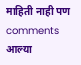माहिती नाही पण comments आल्या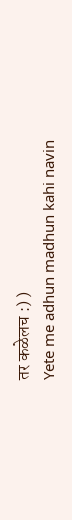तर कळेलच :) )
Yete me adhun madhun kahi navin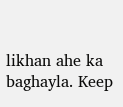likhan ahe ka baghayla. Keep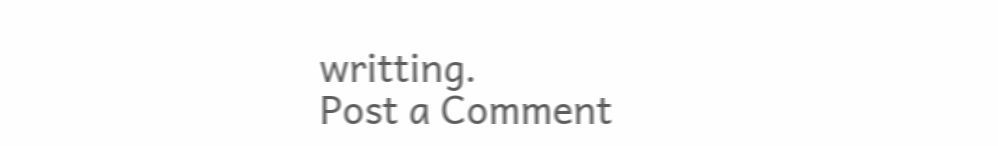writting.
Post a Comment